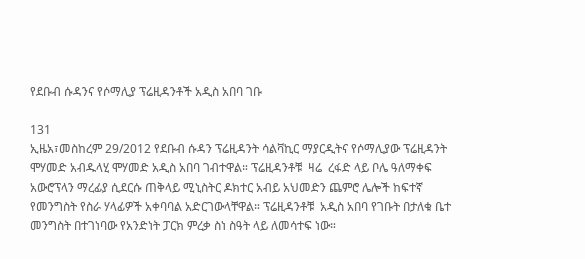የደቡብ ሱዳንና የሶማሊያ ፕሬዚዳንቶች አዲስ አበባ ገቡ

131
ኢዜአ፣መስከረም 29/2012 የደቡብ ሱዳን ፕሬዚዳንት ሳልቫኪር ማያርዲትና የሶማሊያው ፕሬዚዳንት ሞሃመድ አብዱላሂ ሞሃመድ አዲስ አበባ ገብተዋል። ፕሬዚዳንቶቹ  ዛሬ  ረፋድ ላይ ቦሌ ዓለማቀፍ አውሮፕላን ማረፊያ ሲደርሱ ጠቅላይ ሚኒስትር ዶክተር አብይ አህመድን ጨምሮ ሌሎች ከፍተኛ የመንግስት የስራ ሃላፊዎች አቀባባል አድርገውላቸዋል። ፕሬዚዳንቶቹ  አዲስ አበባ የገቡት በታለቁ ቤተ መንግስት በተገነባው የአንድነት ፓርክ ምረቃ ስነ ስዓት ላይ ለመሳተፍ ነው።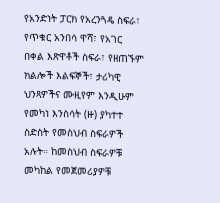የአንድነት ፓርክ የአረንጓዴ ስፍራ፣ የጥቁር አንበሳ ዋሻ፣ የአገር በቀል እጽዋቶች ስፍራ፣ የዘጠኙም        ክልሎች እልፍኞች፣ ታሪካዊ ህንጻዎችና ሙዚየም እንዲሁም የመካነ እንስሳት (ዙ) ያካተተ ስድስት የመስህብ ስፍራዎች አሉት። ከመስህብ ስፍራዎቹ መካከል የመጀመሪያዎቹ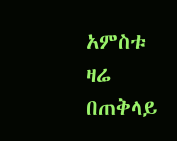አምስቱ ዛሬ በጠቅላይ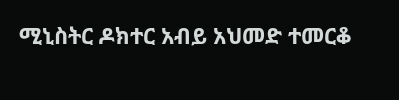ሚኒስትር ዶክተር አብይ አህመድ ተመርቆ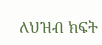ለህዝብ ክፍት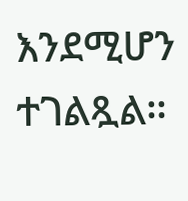እንደሚሆን ተገልጿል።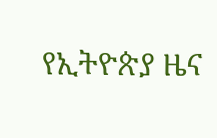የኢትዮጵያ ዜና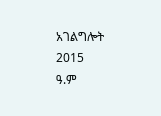አገልግሎት
2015
ዓ.ም